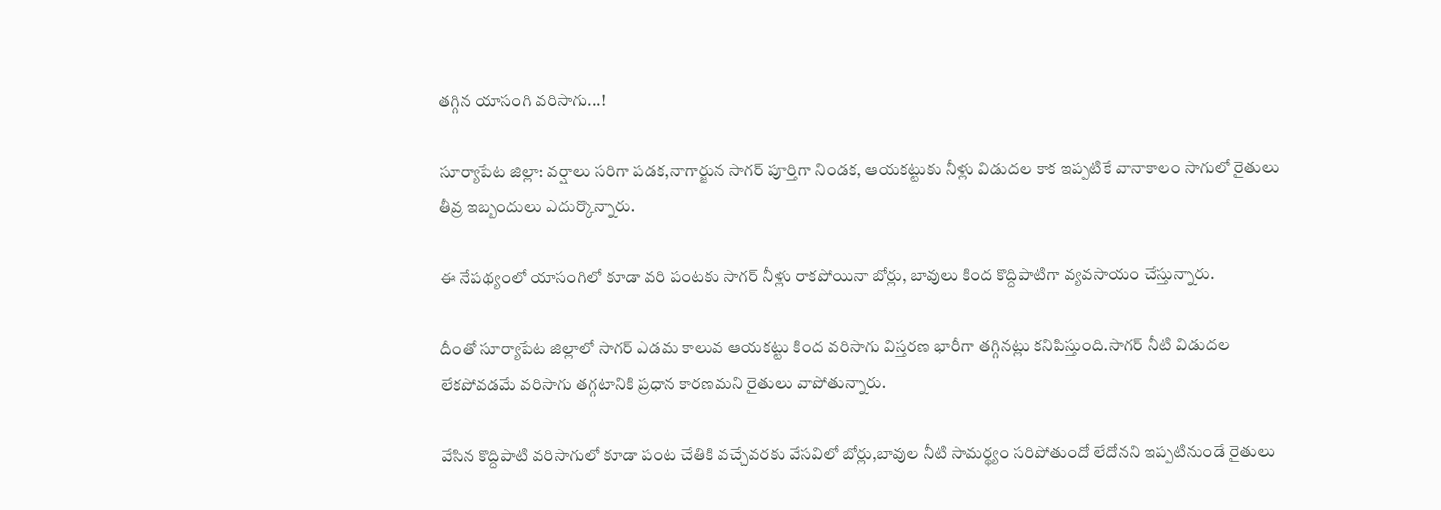తగ్గిన యాసంగి వరిసాగు...!

సూర్యాపేట జిల్లా: వర్షాలు సరిగా పడక,నాగార్జున సాగర్ పూర్తిగా నిండక, ఆయకట్టుకు నీళ్లు విడుదల కాక ఇప్పటికే వానాకాలం సాగులో రైతులు తీవ్ర ఇబ్బందులు ఎదుర్కొన్నారు.

ఈ నేపథ్యంలో యాసంగిలో కూడా వరి పంటకు సాగర్ నీళ్లు రాకపోయినా బోర్లు, బావులు కింద కొద్దిపాటిగా వ్యవసాయం చేస్తున్నారు.

దీంతో సూర్యాపేట జిల్లాలో సాగర్ ఎడమ కాలువ ఆయకట్టు కింద వరిసాగు విస్తరణ భారీగా తగ్గినట్లు కనిపిస్తుంది.సాగర్ నీటి విడుదల లేకపోవడమే వరిసాగు తగ్గటానికి ప్రధాన కారణమని రైతులు వాపోతున్నారు.

వేసిన కొద్దిపాటి వరిసాగులో కూడా పంట చేతికి వచ్చేవరకు వేసవిలో బోర్లు,బావుల నీటి సామర్థ్యం సరిపోతుందో లేదోనని ఇప్పటినుండే రైతులు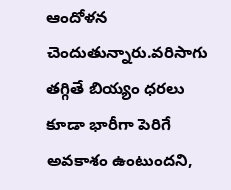ఆందోళన చెందుతున్నారు.వరిసాగు తగ్గితే బియ్యం ధరలు కూడా భారీగా పెరిగే అవకాశం ఉంటుందని,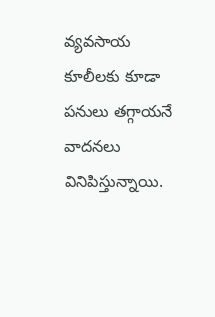వ్యవసాయ కూలీలకు కూడా పనులు తగ్గాయనే వాదనలు వినిపిస్తున్నాయి.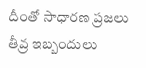దీంతో సాధారణ ప్రజలు తీవ్ర ఇబ్బందులు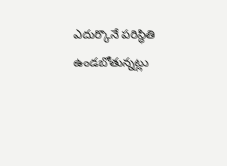ఎదుర్కొనే పరిస్థితి ఉండబోతున్నట్లు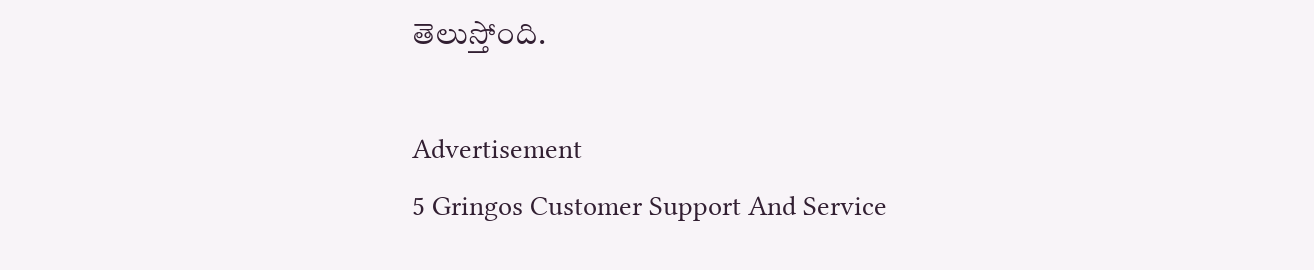తెలుస్తోంది.

Advertisement
5 Gringos Customer Support And Service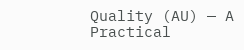Quality (AU) — A Practical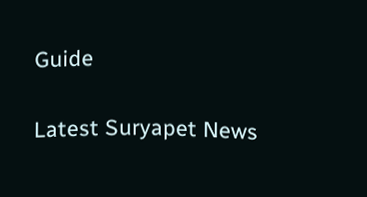Guide

Latest Suryapet News